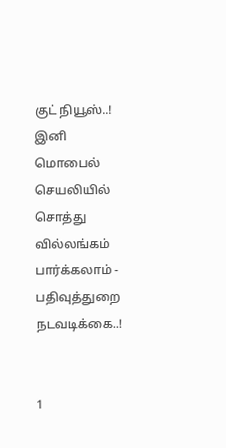குட் நியூஸ்..! இனி மொபைல் செயலியில் சொத்து வில்லங்கம் பார்க்கலாம் - பதிவுத்துறை நடவடிக்கை..!


1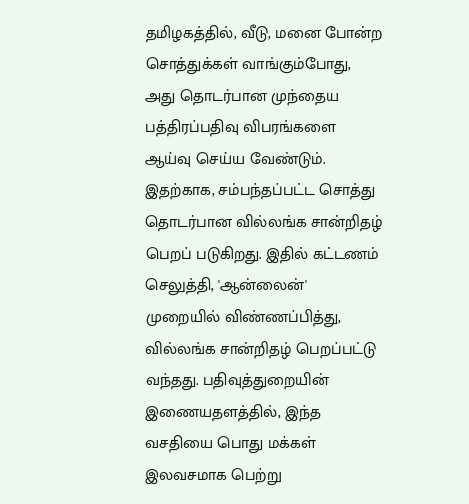தமிழகத்தில், வீடு, மனை போன்ற சொத்துக்கள் வாங்கும்போது, அது தொடர்பான முந்தைய பத்திரப்பதிவு விபரங்களை ஆய்வு செய்ய வேண்டும். இதற்காக, சம்பந்தப்பட்ட சொத்து தொடர்பான வில்லங்க சான்றிதழ் பெறப் படுகிறது. இதில் கட்டணம் செலுத்தி, 'ஆன்லைன்' முறையில் விண்ணப்பித்து, வில்லங்க சான்றிதழ் பெறப்பட்டு வந்தது. பதிவுத்துறையின் இணையதளத்தில், இந்த வசதியை பொது மக்கள் இலவசமாக பெற்று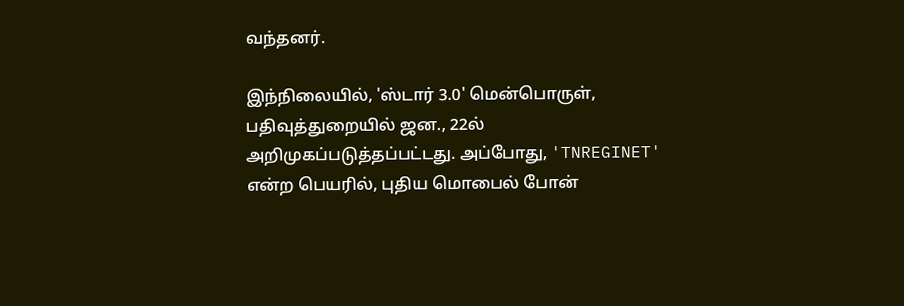வந்தனர்.

இந்நிலையில், 'ஸ்டார் 3.0' மென்பொருள், பதிவுத்துறையில் ஜன., 22ல் அறிமுகப்படுத்தப்பட்டது. அப்போது, 'TNREGINET' என்ற பெயரில், புதிய மொபைல் போன்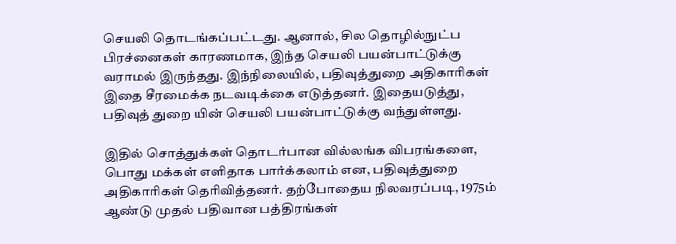செயலி தொடங்கப்பட்டது. ஆனால், சில தொழில்நுட்ப பிரச்னைகள் காரணமாக, இந்த செயலி பயன்பாட்டுக்கு வராமல் இருந்தது. இந்நிலையில், பதிவுத்துறை அதிகாரிகள் இதை சீரமைக்க நடவடிக்கை எடுத்தனர். இதையடுத்து, பதிவுத் துறை யின் செயலி பயன்பாட்டுக்கு வந்துள்ளது.

இதில் சொத்துக்கள் தொடர்பான வில்லங்க விபரங்களை, பொது மக்கள் எளிதாக பார்க்கலாம் என, பதிவுத்துறை அதிகாரிகள் தெரிவித்தனர். தற்போதைய நிலவரப்படி, 1975ம் ஆண்டு முதல் பதிவான பத்திரங்கள்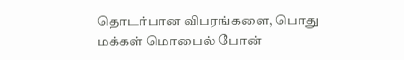தொடர்பான விபரங்களை, பொது மக்கள் மொபைல் போன்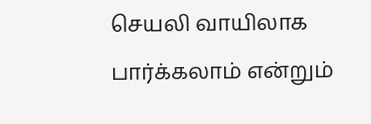செயலி வாயிலாக பார்க்கலாம் என்றும்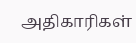அதிகாரிகள்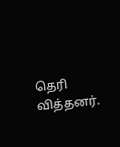தெரி வித்தனர்.